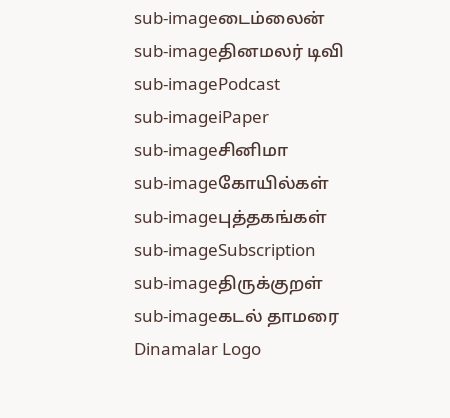sub-imageடைம்லைன்
sub-imageதினமலர் டிவி
sub-imagePodcast
sub-imageiPaper
sub-imageசினிமா
sub-imageகோயில்கள்
sub-imageபுத்தகங்கள்
sub-imageSubscription
sub-imageதிருக்குறள்
sub-imageகடல் தாமரை
Dinamalar Logo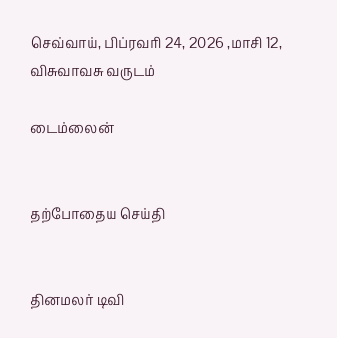செவ்வாய், பிப்ரவரி 24, 2026 ,மாசி 12, விசுவாவசு வருடம்

டைம்லைன்


தற்போதைய செய்தி


தினமலர் டிவி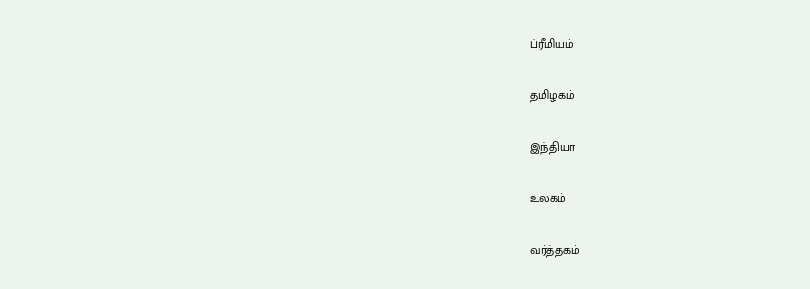ப்ரீமியம்


தமிழகம்


இந்தியா


உலகம்


வர்த்தகம்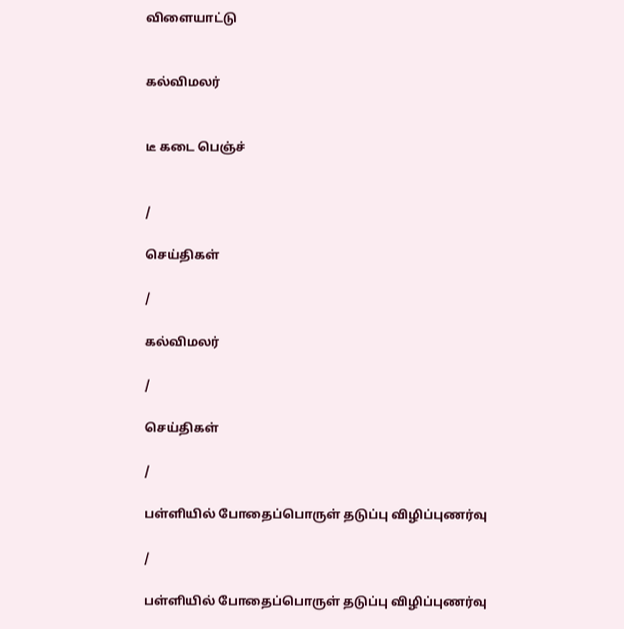விளையாட்டு


கல்விமலர்


டீ கடை பெஞ்ச்


/

செய்திகள்

/

கல்விமலர்

/

செய்திகள்

/

பள்ளியில் போதைப்பொருள் தடுப்பு விழிப்புணர்வு

/

பள்ளியில் போதைப்பொருள் தடுப்பு விழிப்புணர்வு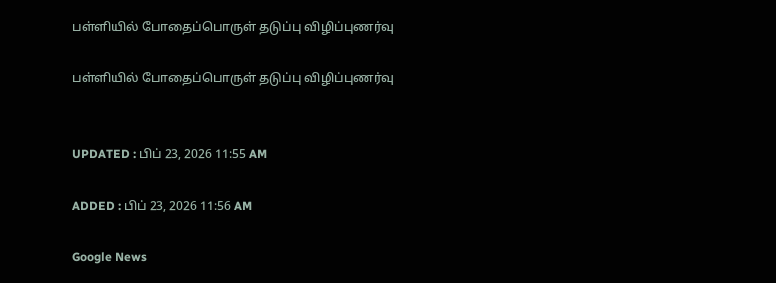பள்ளியில் போதைப்பொருள் தடுப்பு விழிப்புணர்வு

பள்ளியில் போதைப்பொருள் தடுப்பு விழிப்புணர்வு


UPDATED : பிப் 23, 2026 11:55 AM

ADDED : பிப் 23, 2026 11:56 AM

Google News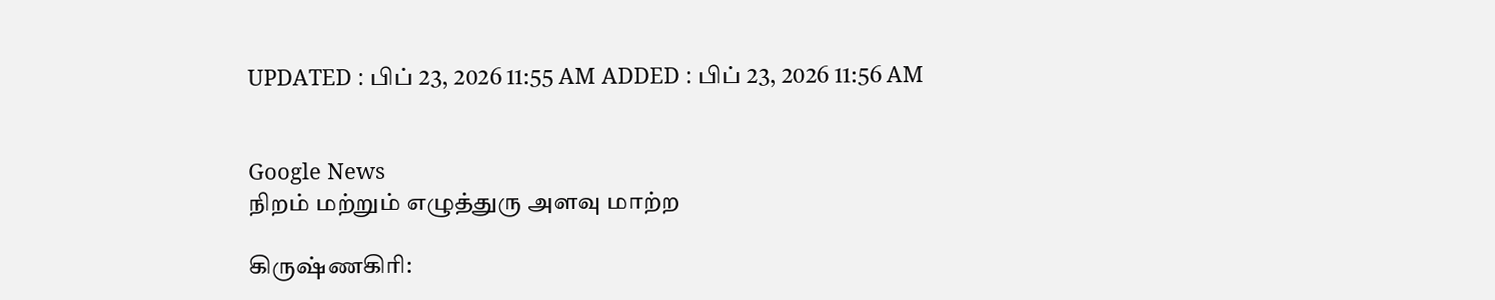UPDATED : பிப் 23, 2026 11:55 AM ADDED : பிப் 23, 2026 11:56 AM


Google News
நிறம் மற்றும் எழுத்துரு அளவு மாற்ற

கிருஷ்ணகிரி: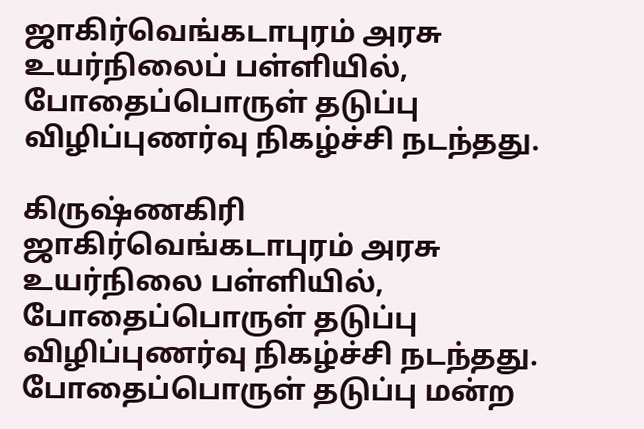ஜாகிர்வெங்கடாபுரம் அரசு உயர்நிலைப் பள்ளியில், போதைப்பொருள் தடுப்பு விழிப்புணர்வு நிகழ்ச்சி நடந்தது.

கிருஷ்ணகிரி ஜாகிர்வெங்கடாபுரம் அரசு உயர்நிலை பள்ளியில், போதைப்பொருள் தடுப்பு விழிப்புணர்வு நிகழ்ச்சி நடந்தது. போதைப்பொருள் தடுப்பு மன்ற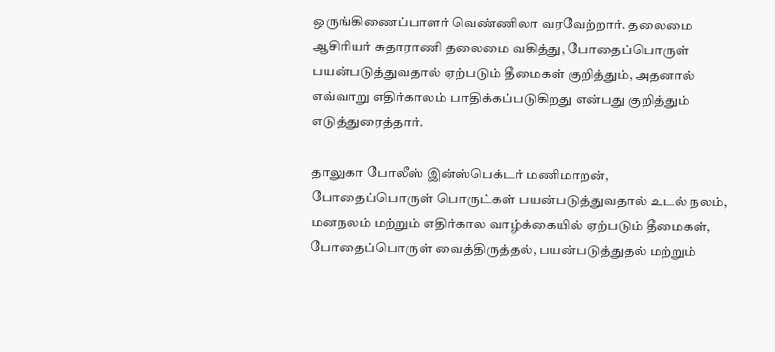ஒருங்கிணைப்பாளர் வெண்ணிலா வரவேற்றார். தலைமை ஆசிரியர் சுதாராணி தலைமை வகித்து, போதைப்பொருள் பயன்படுத்துவதால் ஏற்படும் தீமைகள் குறித்தும், அதனால் எவ்வாறு எதிர்காலம் பாதிக்கப்படுகிறது என்பது குறித்தும் எடுத்துரைத்தார்.

தாலுகா போலீஸ் இன்ஸ்பெக்டர் மணிமாறன், போதைப்பொருள் பொருட்கள் பயன்படுத்துவதால் உடல் நலம், மனநலம் மற்றும் எதிர்கால வாழ்க்கையில் ஏற்படும் தீமைகள், போதைப்பொருள் வைத்திருத்தல், பயன்படுத்துதல் மற்றும்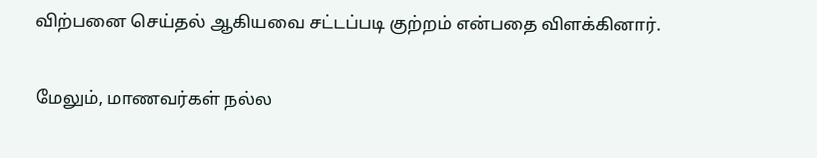விற்பனை செய்தல் ஆகியவை சட்டப்படி குற்றம் என்பதை விளக்கினார்.

மேலும், மாணவர்கள் நல்ல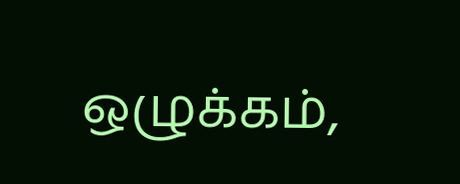ஒழுக்கம்,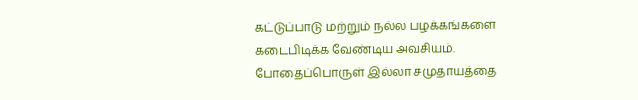கட்டுப்பாடு மற்றும் நல்ல பழக்கங்களை கடைபிடிக்க வேண்டிய அவசியம். போதைப்பொருள் இல்லா சமுதாயத்தை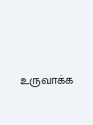உருவாக்க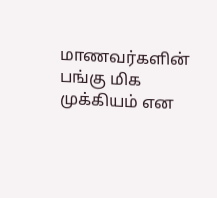மாணவர்களின் பங்கு மிக முக்கியம் என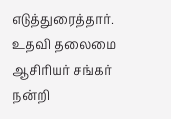எடுத்துரைத்தார். உதவி தலைமை ஆசிரியர் சங்கர் நன்றி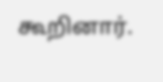கூறினார்.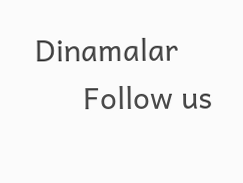Dinamalar
      Follow us